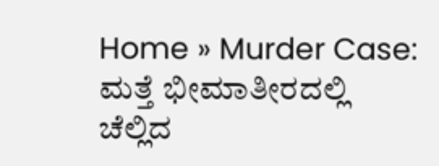Home » Murder Case: ಮತ್ತೆ ಭೀಮಾತೀರದಲ್ಲಿ ಚೆಲ್ಲಿದ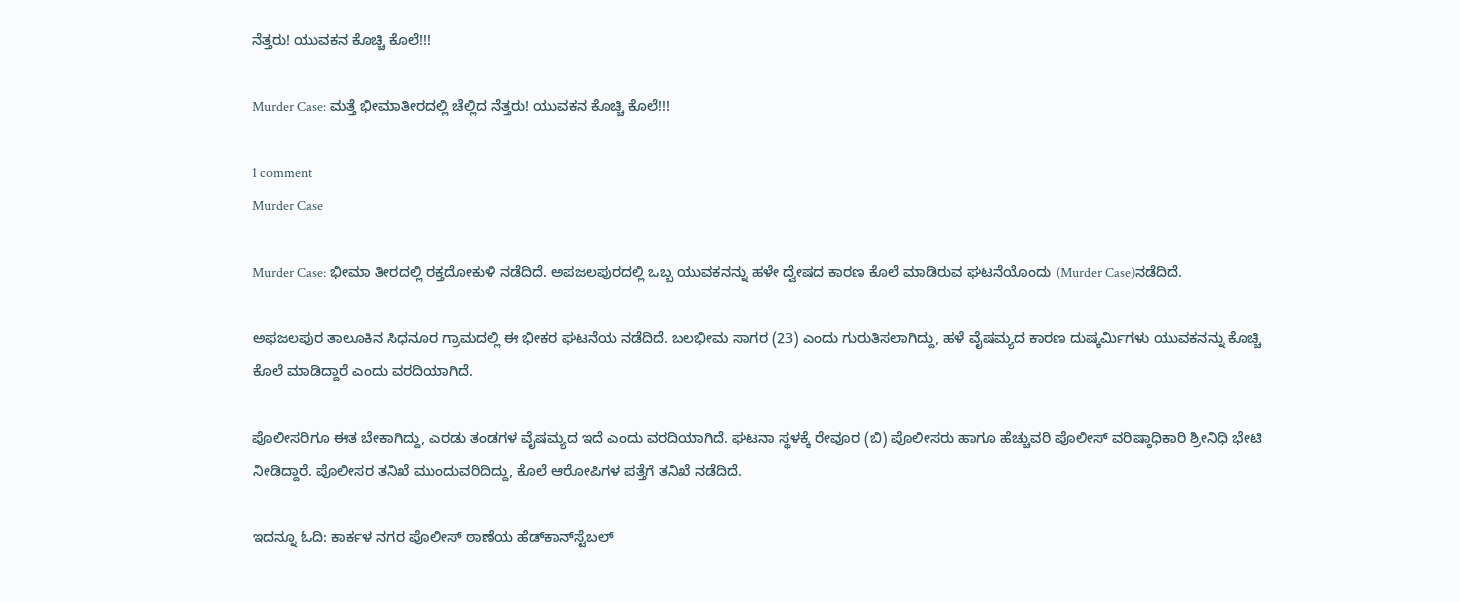ನೆತ್ತರು! ಯುವಕನ ಕೊಚ್ಚಿ ಕೊಲೆ!!!

Murder Case: ಮತ್ತೆ ಭೀಮಾತೀರದಲ್ಲಿ ಚೆಲ್ಲಿದ ನೆತ್ತರು! ಯುವಕನ ಕೊಚ್ಚಿ ಕೊಲೆ!!!

1 comment
Murder Case

Murder Case: ಭೀಮಾ ತೀರದಲ್ಲಿ ರಕ್ತದೋಕುಳಿ ನಡೆದಿದೆ. ಅಪಜಲಪುರದಲ್ಲಿ ಒಬ್ಬ ಯುವಕನನ್ನು ಹಳೇ ದ್ವೇಷದ ಕಾರಣ ಕೊಲೆ ಮಾಡಿರುವ ಘಟನೆಯೊಂದು (Murder Case)ನಡೆದಿದೆ.

ಅಫಜಲಪುರ ತಾಲೂಕಿನ ಸಿಧನೂರ ಗ್ರಾಮದಲ್ಲಿ ಈ ಭೀಕರ ಘಟನೆಯ ನಡೆದಿದೆ. ಬಲಭೀಮ ಸಾಗರ (23) ಎಂದು ಗುರುತಿಸಲಾಗಿದ್ದು, ಹಳೆ ವೈಷಮ್ಯದ ಕಾರಣ ದುಷ್ಕರ್ಮಿಗಳು ಯುವಕನನ್ನು ಕೊಚ್ಚಿ ಕೊಲೆ ಮಾಡಿದ್ದಾರೆ ಎಂದು ವರದಿಯಾಗಿದೆ.

ಪೊಲೀಸರಿಗೂ ಈತ ಬೇಕಾಗಿದ್ದು, ಎರಡು ತಂಡಗಳ ವೈಷಮ್ಯದ ಇದೆ ಎಂದು ವರದಿಯಾಗಿದೆ. ಘಟನಾ ಸ್ಥಳಕ್ಕೆ ರೇವೂರ (ಬಿ) ಪೊಲೀಸರು ಹಾಗೂ ಹೆಚ್ಚುವರಿ ಪೊಲೀಸ್‌ ವರಿಷ್ಠಾಧಿಕಾರಿ ಶ್ರೀನಿಧಿ ಭೇಟಿ ನೀಡಿದ್ದಾರೆ. ಪೊಲೀಸರ ತನಿಖೆ ಮುಂದುವರಿದಿದ್ದು, ಕೊಲೆ ಆರೋಪಿಗಳ ಪತ್ತೆಗೆ ತನಿಖೆ ನಡೆದಿದೆ.

ಇದನ್ನೂ ಓದಿ: ಕಾರ್ಕಳ ನಗರ ಪೊಲೀಸ್‌ ಠಾಣೆಯ ಹೆಡ್‌ಕಾನ್‌ಸ್ಟೆಬಲ್‌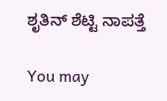ಶೃತಿನ್ ಶೆಟ್ಟಿ ನಾಪತ್ತೆ

You may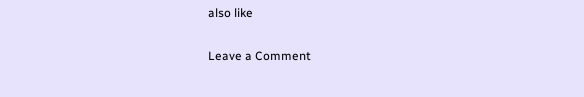also like

Leave a Comment